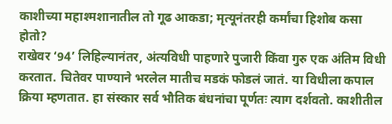काशीच्या महाश्मशानातील तो गूढ आकडा; मृत्यूनंतरही कर्मांचा हिशोब कसा होतो?
राखेवर ‘94’ लिहिल्यानंतर, अंत्यविधी पाहणारे पुजारी किंवा गुरु एक अंतिम विधी करतात. चितेवर पाण्याने भरलेल मातीच मडकं फोडलं जातं. या विधीला कपाल क्रिया म्हणतात. हा संस्कार सर्व भौतिक बंधनांचा पूर्णतः त्याग दर्शवतो. काशीतील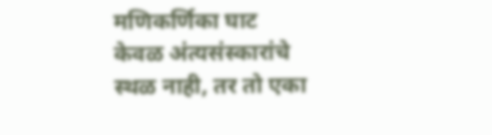मणिकर्णिका घाट केवळ अंत्यसंस्कारांचे स्थळ नाही, तर तो एका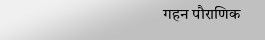गहन पौराणिक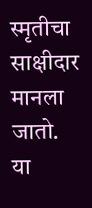स्मृतीचा साक्षीदार मानला जातो. या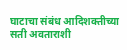घाटाचा संबंध आदिशक्तीच्या सती अवताराशी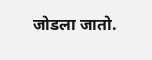जोडला जातो.